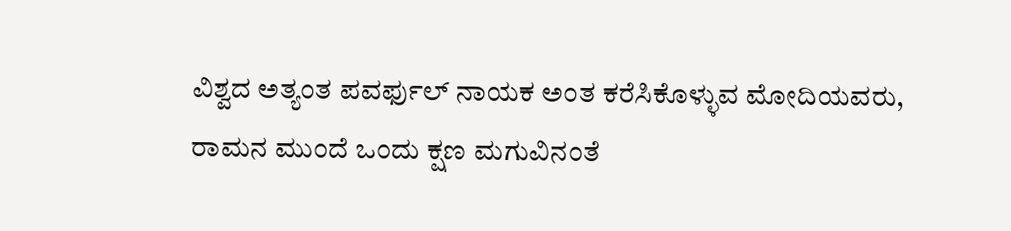ವಿಶ್ವದ ಅತ್ಯಂತ ಪವರ್ಫುಲ್ ನಾಯಕ ಅಂತ ಕರೆಸಿಕೊಳ್ಳುವ ಮೋದಿಯವರು, ರಾಮನ ಮುಂದೆ ಒಂದು ಕ್ಷಣ ಮಗುವಿನಂತೆ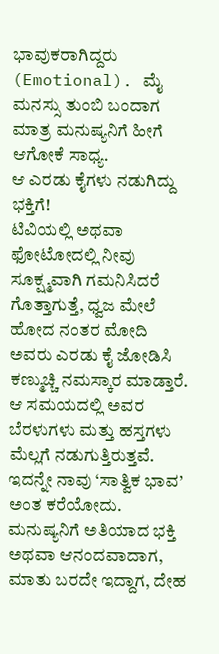ಭಾವುಕರಾಗಿದ್ದರು (Emotional). ಮೈ ಮನಸ್ಸು ತುಂಬಿ ಬಂದಾಗ ಮಾತ್ರ ಮನುಷ್ಯನಿಗೆ ಹೀಗೆ ಆಗೋಕೆ ಸಾಧ್ಯ.
ಆ ಎರಡು ಕೈಗಳು ನಡುಗಿದ್ದು ಭಕ್ತಿಗೆ!
ಟಿವಿಯಲ್ಲಿ ಅಥವಾ ಫೋಟೋದಲ್ಲಿ ನೀವು ಸೂಕ್ಷ್ಮವಾಗಿ ಗಮನಿಸಿದರೆ ಗೊತ್ತಾಗುತ್ತೆ, ಧ್ವಜ ಮೇಲೆ ಹೋದ ನಂತರ ಮೋದಿ ಅವರು ಎರಡು ಕೈ ಜೋಡಿಸಿ ಕಣ್ಮುಚ್ಚಿ ನಮಸ್ಕಾರ ಮಾಡ್ತಾರೆ. ಆ ಸಮಯದಲ್ಲಿ ಅವರ ಬೆರಳುಗಳು ಮತ್ತು ಹಸ್ತಗಳು ಮೆಲ್ಲಗೆ ನಡುಗುತ್ತಿರುತ್ತವೆ. ಇದನ್ನೇ ನಾವು ‘ಸಾತ್ವಿಕ ಭಾವ’ ಅಂತ ಕರೆಯೋದು.
ಮನುಷ್ಯನಿಗೆ ಅತಿಯಾದ ಭಕ್ತಿ ಅಥವಾ ಆನಂದವಾದಾಗ, ಮಾತು ಬರದೇ ಇದ್ದಾಗ, ದೇಹ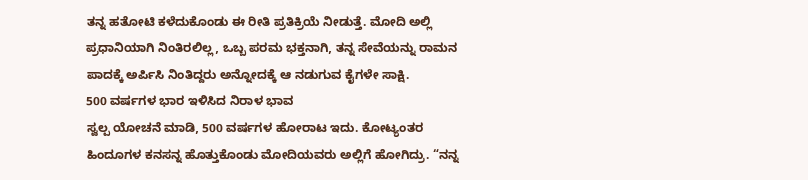ತನ್ನ ಹತೋಟಿ ಕಳೆದುಕೊಂಡು ಈ ರೀತಿ ಪ್ರತಿಕ್ರಿಯೆ ನೀಡುತ್ತೆ. ಮೋದಿ ಅಲ್ಲಿ ಪ್ರಧಾನಿಯಾಗಿ ನಿಂತಿರಲಿಲ್ಲ, ಒಬ್ಬ ಪರಮ ಭಕ್ತನಾಗಿ, ತನ್ನ ಸೇವೆಯನ್ನು ರಾಮನ ಪಾದಕ್ಕೆ ಅರ್ಪಿಸಿ ನಿಂತಿದ್ದರು ಅನ್ನೋದಕ್ಕೆ ಆ ನಡುಗುವ ಕೈಗಳೇ ಸಾಕ್ಷಿ.
500 ವರ್ಷಗಳ ಭಾರ ಇಳಿಸಿದ ನಿರಾಳ ಭಾವ
ಸ್ವಲ್ಪ ಯೋಚನೆ ಮಾಡಿ, 500 ವರ್ಷಗಳ ಹೋರಾಟ ಇದು. ಕೋಟ್ಯಂತರ ಹಿಂದೂಗಳ ಕನಸನ್ನ ಹೊತ್ತುಕೊಂಡು ಮೋದಿಯವರು ಅಲ್ಲಿಗೆ ಹೋಗಿದ್ರು. “ನನ್ನ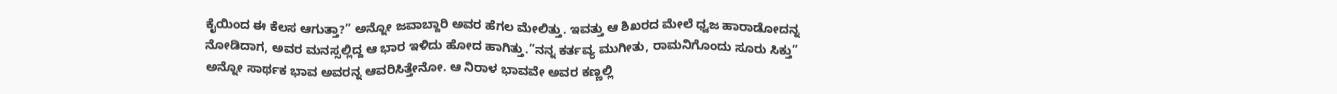ಕೈಯಿಂದ ಈ ಕೆಲಸ ಆಗುತ್ತಾ?” ಅನ್ನೋ ಜವಾಬ್ದಾರಿ ಅವರ ಹೆಗಲ ಮೇಲಿತ್ತು. ಇವತ್ತು ಆ ಶಿಖರದ ಮೇಲೆ ಧ್ವಜ ಹಾರಾಡೋದನ್ನ ನೋಡಿದಾಗ, ಅವರ ಮನಸ್ಸಲ್ಲಿದ್ದ ಆ ಭಾರ ಇಳಿದು ಹೋದ ಹಾಗಿತ್ತು.”ನನ್ನ ಕರ್ತವ್ಯ ಮುಗೀತು, ರಾಮನಿಗೊಂದು ಸೂರು ಸಿಕ್ತು” ಅನ್ನೋ ಸಾರ್ಥಕ ಭಾವ ಅವರನ್ನ ಆವರಿಸಿತ್ತೇನೋ. ಆ ನಿರಾಳ ಭಾವವೇ ಅವರ ಕಣ್ಣಲ್ಲಿ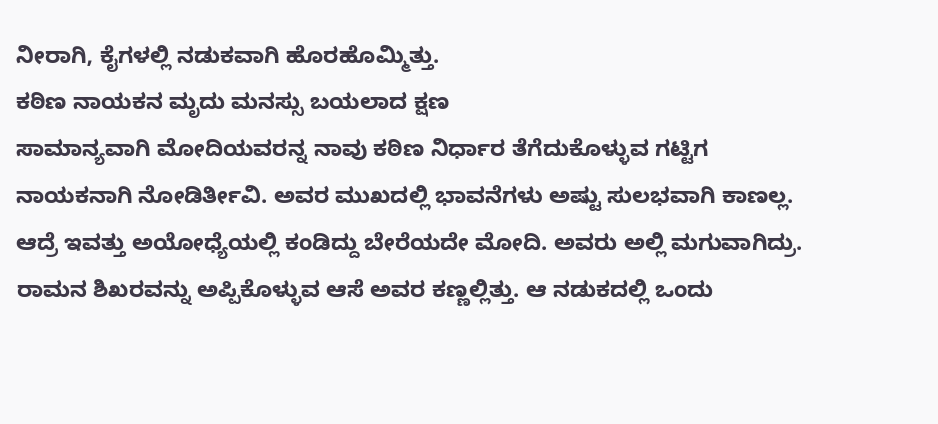ನೀರಾಗಿ, ಕೈಗಳಲ್ಲಿ ನಡುಕವಾಗಿ ಹೊರಹೊಮ್ಮಿತ್ತು.
ಕಠಿಣ ನಾಯಕನ ಮೃದು ಮನಸ್ಸು ಬಯಲಾದ ಕ್ಷಣ
ಸಾಮಾನ್ಯವಾಗಿ ಮೋದಿಯವರನ್ನ ನಾವು ಕಠಿಣ ನಿರ್ಧಾರ ತೆಗೆದುಕೊಳ್ಳುವ ಗಟ್ಟಿಗ ನಾಯಕನಾಗಿ ನೋಡಿರ್ತೀವಿ. ಅವರ ಮುಖದಲ್ಲಿ ಭಾವನೆಗಳು ಅಷ್ಟು ಸುಲಭವಾಗಿ ಕಾಣಲ್ಲ. ಆದ್ರೆ ಇವತ್ತು ಅಯೋಧ್ಯೆಯಲ್ಲಿ ಕಂಡಿದ್ದು ಬೇರೆಯದೇ ಮೋದಿ. ಅವರು ಅಲ್ಲಿ ಮಗುವಾಗಿದ್ರು. ರಾಮನ ಶಿಖರವನ್ನು ಅಪ್ಪಿಕೊಳ್ಳುವ ಆಸೆ ಅವರ ಕಣ್ಣಲ್ಲಿತ್ತು. ಆ ನಡುಕದಲ್ಲಿ ಒಂದು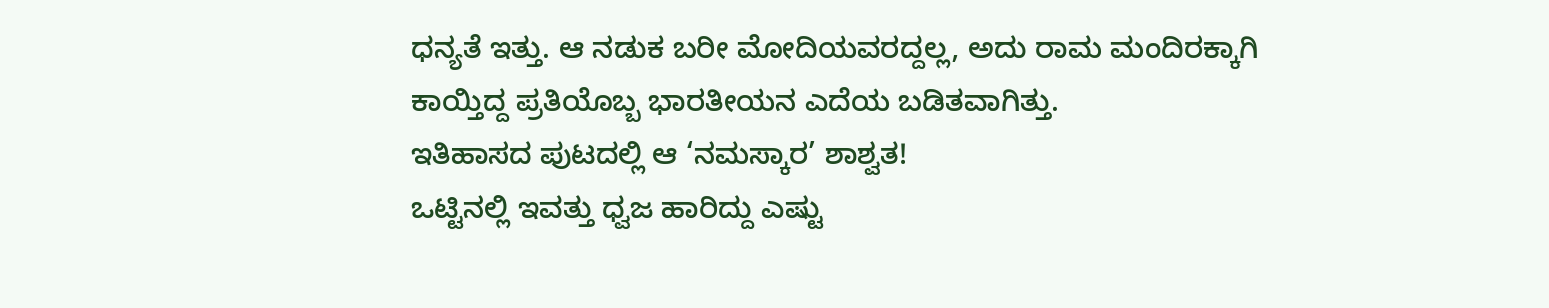ಧನ್ಯತೆ ಇತ್ತು. ಆ ನಡುಕ ಬರೀ ಮೋದಿಯವರದ್ದಲ್ಲ, ಅದು ರಾಮ ಮಂದಿರಕ್ಕಾಗಿ ಕಾಯ್ತಿದ್ದ ಪ್ರತಿಯೊಬ್ಬ ಭಾರತೀಯನ ಎದೆಯ ಬಡಿತವಾಗಿತ್ತು.
ಇತಿಹಾಸದ ಪುಟದಲ್ಲಿ ಆ ‘ನಮಸ್ಕಾರ’ ಶಾಶ್ವತ!
ಒಟ್ಟಿನಲ್ಲಿ ಇವತ್ತು ಧ್ವಜ ಹಾರಿದ್ದು ಎಷ್ಟು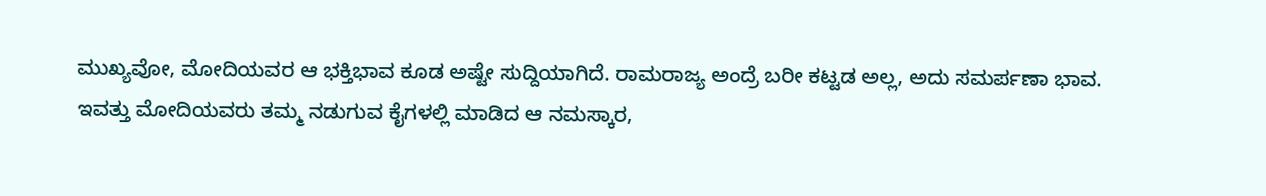ಮುಖ್ಯವೋ, ಮೋದಿಯವರ ಆ ಭಕ್ತಿಭಾವ ಕೂಡ ಅಷ್ಟೇ ಸುದ್ದಿಯಾಗಿದೆ. ರಾಮರಾಜ್ಯ ಅಂದ್ರೆ ಬರೀ ಕಟ್ಟಡ ಅಲ್ಲ, ಅದು ಸಮರ್ಪಣಾ ಭಾವ. ಇವತ್ತು ಮೋದಿಯವರು ತಮ್ಮ ನಡುಗುವ ಕೈಗಳಲ್ಲಿ ಮಾಡಿದ ಆ ನಮಸ್ಕಾರ,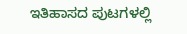ಇತಿಹಾಸದ ಪುಟಗಳಲ್ಲಿ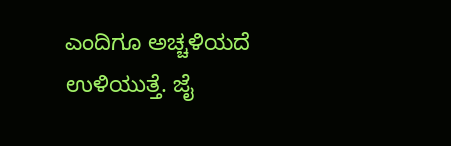ಎಂದಿಗೂ ಅಚ್ಚಳಿಯದೆ ಉಳಿಯುತ್ತೆ. ಜೈ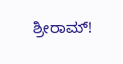ಶ್ರೀರಾಮ್!